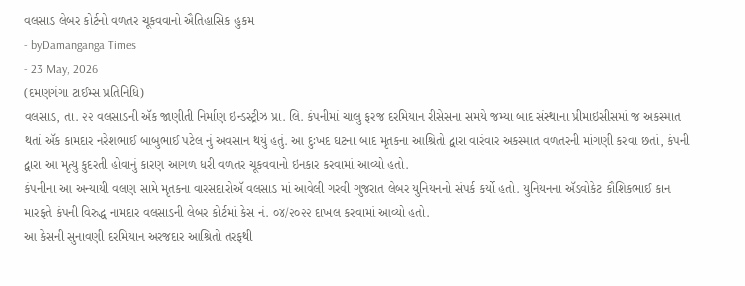વલસાડ લેબર કોર્ટનો વળતર ચૂકવવાનો ઐતિહાસિક હુકમ
- byDamanganga Times
- 23 May, 2026
(દમણગંગા ટાઈમ્સ પ્રતિનિધિ)
વલસાડ, તા. ૨૨ વલસાડની ઍક જાણીતી નિર્માણ ઇન્ડસ્ટ્રીઝ પ્રા. લિ. કંપનીમાં ચાલુ ફરજ દરમિયાન રીસેસના સમયે જમ્યા બાદ સંસ્થાના પ્રીમાઇસીસમાં જ અકસ્માત થતાં ઍક કામદાર નરેશભાઈ બાબુભાઈ પટેલ નું અવસાન થયું હતું. આ દુઃખદ ઘટના બાદ મૃતકના આશ્રિતો દ્વારા વારંવાર અકસ્માત વળતરની માંગણી કરવા છતાં, કંપની દ્વારા આ મૃત્યુ કુદરતી હોવાનું કારણ આગળ ધરી વળતર ચૂકવવાનો ઇનકાર કરવામાં આવ્યો હતો.
કંપનીના આ અન્યાયી વલણ સામે મૃતકના વારસદારોઍ વલસાડ માં આવેલી ગરવી ગુજરાત લેબર યુનિયનનો સંપર્ક કર્યો હતો. યુનિયનના ઍડવોકેટ કૌશિકભાઈ કાન મારફતે કંપની વિરુદ્ધ નામદાર વલસાડની લેબર કોર્ટમાં કેસ નં. ૦૪/૨૦૨૨ દાખલ કરવામાં આવ્યો હતો.
આ કેસની સુનાવણી દરમિયાન અરજદાર આશ્રિતો તરફથી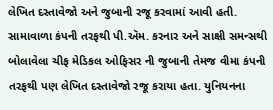લેખિત દસ્તાવેજો અને જુબાની રજૂ કરવામાં આવી હતી. સામાવાળા કંપની તરફથી પી.ઍમ. કરનાર અને સાક્ષી સમન્સથી બોલાવેલા ચીફ મેડિકલ ઓફિસર ની જુબાની તેમજ વીમા કંપની તરફથી પણ લેખિત દસ્તાવેજો રજૂ કરાયા હતા. યુનિયનના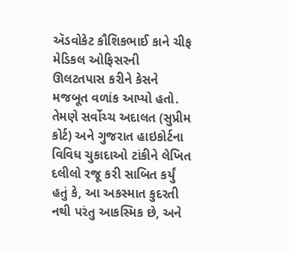ઍડવોકેટ કૌશિકભાઈ કાને ચીફ મેડિકલ ઓફિસરની ઊલટતપાસ કરીને કેસને મજબૂત વળાંક આપ્યો હતો. તેમણે સર્વોચ્ચ અદાલત (સુપ્રીમ કોર્ટ) અને ગુજરાત હાઇકોર્ટના વિવિધ ચુકાદાઓ ટાંકીને લેખિત દલીલો રજૂ કરી સાબિત કર્યું હતું કે, આ અકસ્માત કુદરતી નથી પરંતુ આકસ્મિક છે, અને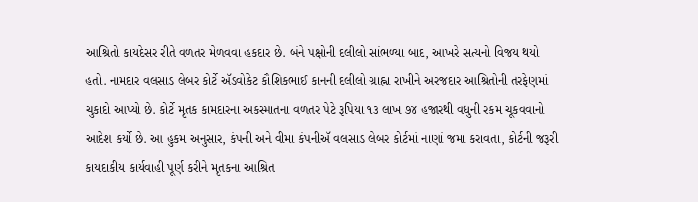આશ્રિતો કાયદેસર રીતે વળતર મેળવવા હકદાર છે. બંને પક્ષોની દલીલો સાંભળ્યા બાદ, આખરે સત્યનો વિજય થયો હતો. નામદાર વલસાડ લેબર કોર્ટે ઍડવોકેટ કૌશિકભાઈ કાનની દલીલો ગ્રાહ્ના રાખીને અરજદાર આશ્રિતોની તરફેણમાં ચુકાદો આપ્યો છે. કોર્ટે મૃતક કામદારના અકસ્માતના વળતર પેટે રૂપિયા ૧૩ લાખ ૭૪ હજારથી વધુની રકમ ચૂકવવાનો આદેશ કર્યો છે. આ હુકમ અનુસાર, કંપની અને વીમા કંપનીઍ વલસાડ લેબર કોર્ટમાં નાણાં જમા કરાવતા, કોર્ટની જરૂરી કાયદાકીય કાર્યવાહી પૂર્ણ કરીને મૃતકના આશ્રિત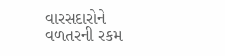વારસદારોને વળતરની રકમ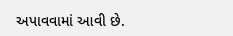અપાવવામાં આવી છે.